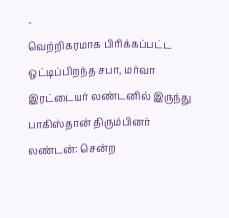-
வெற்றிகரமாக பிரிக்கப்பட்ட ஒட்டிப்பிறந்த சபா, மர்வா இரட்டையர் லண்டனில் இருந்து பாகிஸ்தான் திரும்பினர்
லண்டன்: சென்ற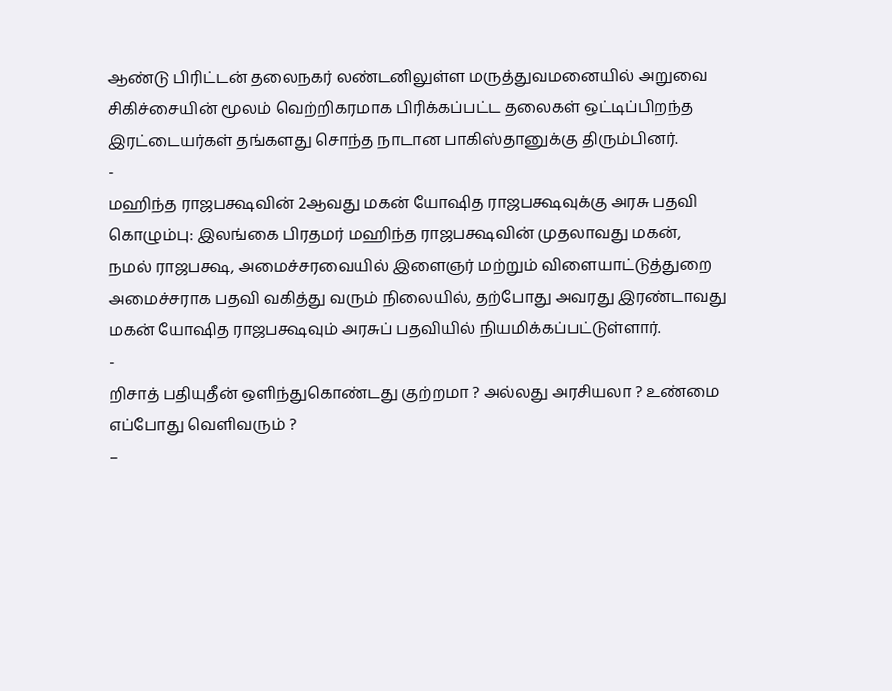ஆண்டு பிரிட்டன் தலைநகர் லண்டனிலுள்ள மருத்துவமனையில் அறுவை சிகிச்சையின் மூலம் வெற்றிகரமாக பிரிக்கப்பட்ட தலைகள் ஒட்டிப்பிறந்த இரட்டையர்கள் தங்களது சொந்த நாடான பாகிஸ்தானுக்கு திரும்பினர்.
-
மஹிந்த ராஜபக்ஷவின் 2ஆவது மகன் யோஷித ராஜபக்ஷவுக்கு அரசு பதவி
கொழும்பு: இலங்கை பிரதமர் மஹிந்த ராஜபக்ஷவின் முதலாவது மகன், நமல் ராஜபக்ஷ, அமைச்சரவையில் இளைஞர் மற்றும் விளையாட்டுத்துறை அமைச்சராக பதவி வகித்து வரும் நிலையில், தற்போது அவரது இரண்டாவது மகன் யோஷித ராஜபக்ஷவும் அரசுப் பதவியில் நியமிக்கப்பட்டுள்ளார்.
-
றிசாத் பதியுதீன் ஒளிந்துகொண்டது குற்றமா ? அல்லது அரசியலா ? உண்மை எப்போது வெளிவரும் ?
–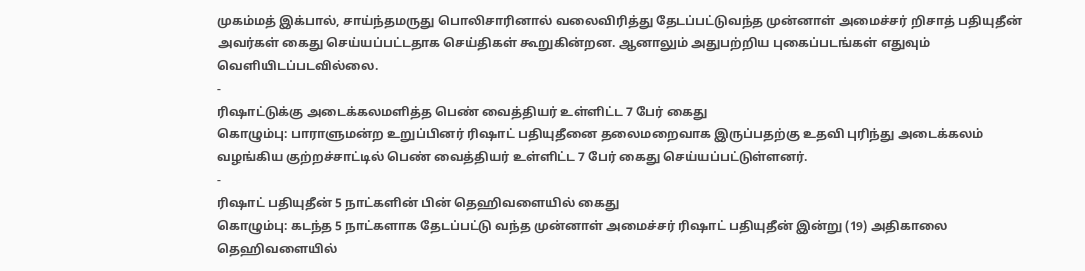முகம்மத் இக்பால், சாய்ந்தமருது பொலிசாரினால் வலைவிரித்து தேடப்பட்டுவந்த முன்னாள் அமைச்சர் றிசாத் பதியுதீன் அவர்கள் கைது செய்யப்பட்டதாக செய்திகள் கூறுகின்றன. ஆனாலும் அதுபற்றிய புகைப்படங்கள் எதுவும் வெளியிடப்படவில்லை.
-
ரிஷாட்டுக்கு அடைக்கலமளித்த பெண் வைத்தியர் உள்ளிட்ட 7 பேர் கைது
கொழும்பு: பாராளுமன்ற உறுப்பினர் ரிஷாட் பதியுதீனை தலைமறைவாக இருப்பதற்கு உதவி புரிந்து அடைக்கலம் வழங்கிய குற்றச்சாட்டில் பெண் வைத்தியர் உள்ளிட்ட 7 பேர் கைது செய்யப்பட்டுள்ளனர்.
-
ரிஷாட் பதியுதீன் 5 நாட்களின் பின் தெஹிவளையில் கைது
கொழும்பு: கடந்த 5 நாட்களாக தேடப்பட்டு வந்த முன்னாள் அமைச்சர் ரிஷாட் பதியுதீன் இன்று (19) அதிகாலை தெஹிவளையில்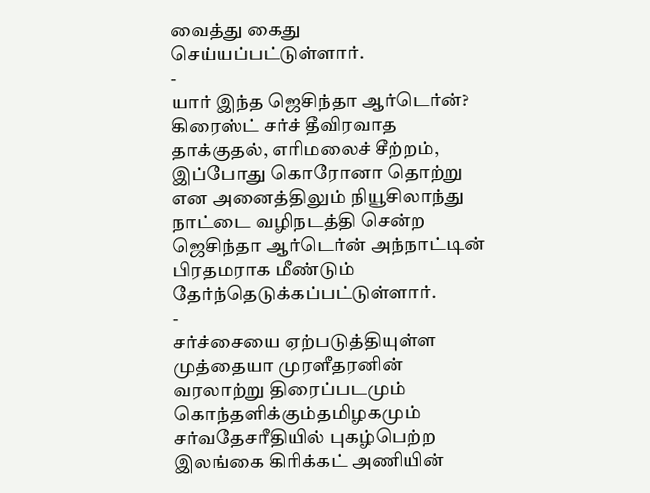வைத்து கைது செய்யப்பட்டுள்ளார்.
-
யார் இந்த ஜெசிந்தா ஆர்டெர்ன்?
கிரைஸ்ட் சர்ச் தீவிரவாத தாக்குதல், எரிமலைச் சீற்றம், இப்போது கொரோனா தொற்று என அனைத்திலும் நியூசிலாந்து நாட்டை வழிநடத்தி சென்ற ஜெசிந்தா ஆர்டெர்ன் அந்நாட்டின் பிரதமராக மீண்டும் தேர்ந்தெடுக்கப்பட்டுள்ளார்.
-
சர்ச்சையை ஏற்படுத்தியுள்ள முத்தையா முரளீதரனின் வரலாற்று திரைப்படமும் கொந்தளிக்கும்தமிழகமும்
சர்வதேசரீதியில் புகழ்பெற்ற இலங்கை கிரிக்கட் அணியின்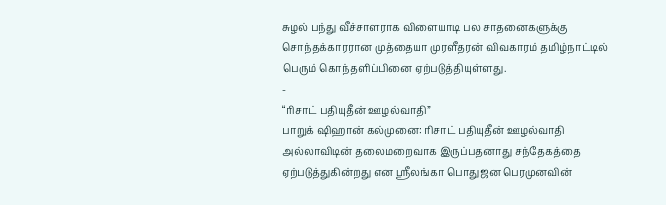சுழல் பந்து வீச்சாளராக விளையாடி பல சாதனைகளுக்கு சொந்தக்காரரான முத்தையா முரளீதரன் விவகாரம் தமிழ்நாட்டில் பெரும் கொந்தளிப்பினை ஏற்படுத்தியுள்ளது.
-
“ரிசாட் பதியுதீன் ஊழல்வாதி”
பாறுக் ஷிஹான் கல்முனை: ரிசாட் பதியுதீன் ஊழல்வாதி அல்லாவிடின் தலைமறைவாக இருப்பதனாது சந்தேகத்தை ஏற்படுத்துகின்றது என ஸ்ரீலங்கா பொதுஜன பெரமுனவின்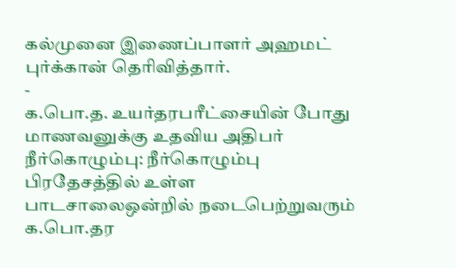கல்முனை இணைப்பாளர் அஹமட் புர்க்கான் தெரிவித்தார்.
-
க.பொ.த. உயர்தரபரீட்சையின் போது மாணவனுக்கு உதவிய அதிபர்
நீர்கொழும்பு: நீர்கொழும்பு பிரதேசத்தில் உள்ள பாடசாலைஒன்றில் நடைபெற்றுவரும் க.பொ.தர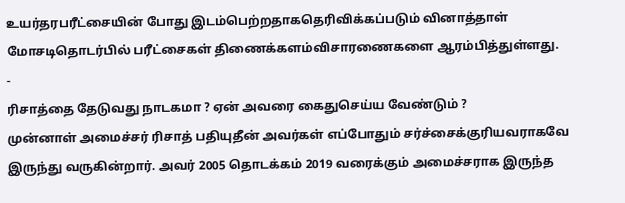உயர்தரபரீட்சையின் போது இடம்பெற்றதாகதெரிவிக்கப்படும் வினாத்தாள் மோசடிதொடர்பில் பரீட்சைகள் திணைக்களம்விசாரணைகளை ஆரம்பித்துள்ளது.
-
ரிசாத்தை தேடுவது நாடகமா ? ஏன் அவரை கைதுசெய்ய வேண்டும் ?
முன்னாள் அமைச்சர் ரிசாத் பதியுதீன் அவர்கள் எப்போதும் சர்ச்சைக்குரியவராகவே இருந்து வருகின்றார். அவர் 2005 தொடக்கம் 2019 வரைக்கும் அமைச்சராக இருந்த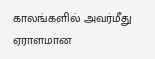காலங்களில் அவர்மீது ஏராளமான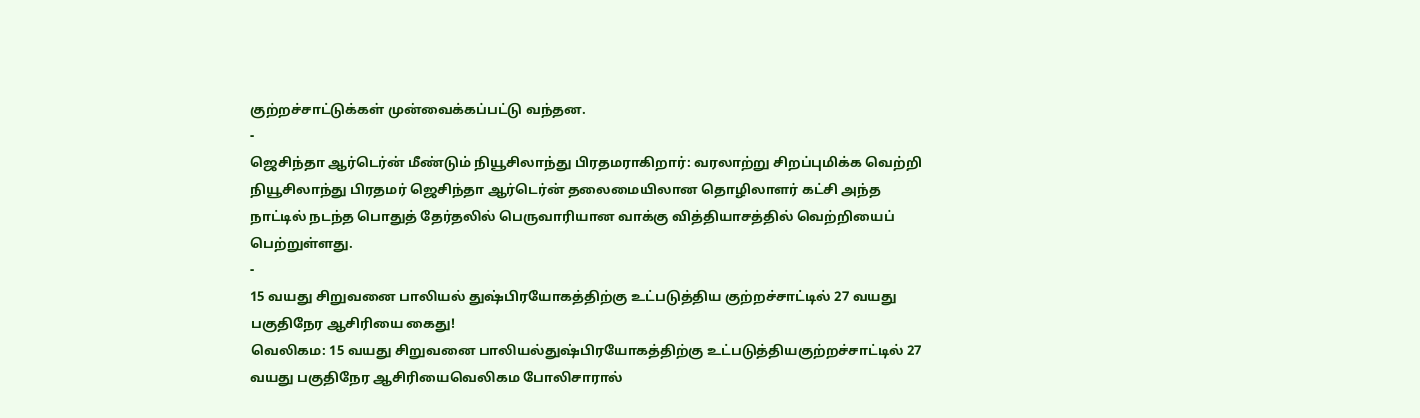குற்றச்சாட்டுக்கள் முன்வைக்கப்பட்டு வந்தன.
-
ஜெசிந்தா ஆர்டெர்ன் மீண்டும் நியூசிலாந்து பிரதமராகிறார்: வரலாற்று சிறப்புமிக்க வெற்றி
நியூசிலாந்து பிரதமர் ஜெசிந்தா ஆர்டெர்ன் தலைமையிலான தொழிலாளர் கட்சி அந்த நாட்டில் நடந்த பொதுத் தேர்தலில் பெருவாரியான வாக்கு வித்தியாசத்தில் வெற்றியைப் பெற்றுள்ளது.
-
15 வயது சிறுவனை பாலியல் துஷ்பிரயோகத்திற்கு உட்படுத்திய குற்றச்சாட்டில் 27 வயது பகுதிநேர ஆசிரியை கைது!
வெலிகம: 15 வயது சிறுவனை பாலியல்துஷ்பிரயோகத்திற்கு உட்படுத்தியகுற்றச்சாட்டில் 27 வயது பகுதிநேர ஆசிரியைவெலிகம போலிசாரால்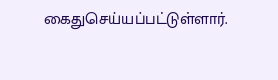கைதுசெய்யப்பட்டுள்ளார்.